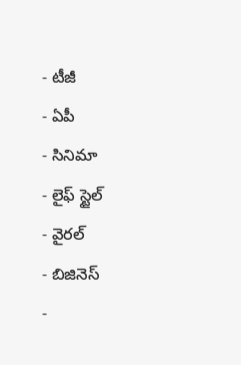- టీజీ
- ఏపీ
- సినిమా
- లైఫ్ స్టైల్
- వైరల్
- బిజినెస్
-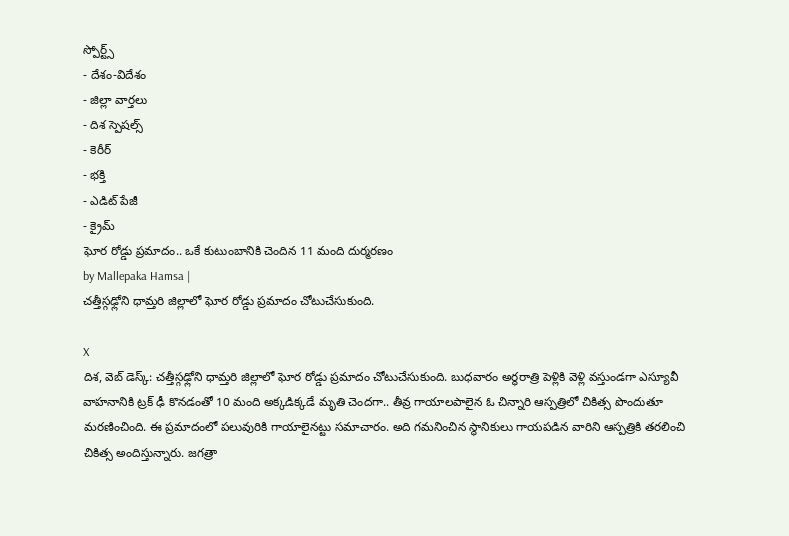స్పోర్ట్స్
- దేశం-విదేశం
- జిల్లా వార్తలు
- దిశ స్పెషల్స్
- కెరీర్
- భక్తి
- ఎడిట్ పేజీ
- క్రైమ్
ఘోర రోడ్డు ప్రమాదం.. ఒకే కుటుంబానికి చెందిన 11 మంది దుర్మరణం
by Mallepaka Hamsa |
చత్తీస్గఢ్లోని ధామ్తరి జిల్లాలో ఘోర రోడ్డు ప్రమాదం చోటుచేసుకుంది.

X
దిశ, వెబ్ డెస్క్: చత్తీస్గఢ్లోని ధామ్తరి జిల్లాలో ఘోర రోడ్డు ప్రమాదం చోటుచేసుకుంది. బుధవారం అర్థరాత్రి పెళ్లికి వెళ్లి వస్తుండగా ఎస్యూవీ వాహనానికి ట్రక్ ఢీ కొనడంతో 10 మంది అక్కడిక్కడే మృతి చెందగా.. తీవ్ర గాయాలపాలైన ఓ చిన్నారి ఆస్పత్రిలో చికిత్స పొందుతూ మరణించింది. ఈ ప్రమాదంలో పలువురికి గాయాలైనట్టు సమాచారం. అది గమనించిన స్థానికులు గాయపడిన వారిని ఆస్పత్రికి తరలించి చికిత్స అందిస్తున్నారు. జగత్రా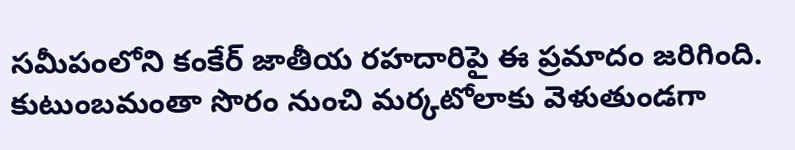సమీపంలోని కంకేర్ జాతీయ రహదారిపై ఈ ప్రమాదం జరిగింది. కుటుంబమంతా సొరం నుంచి మర్కటోలాకు వెళుతుండగా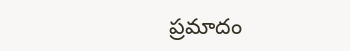ప్రమాదం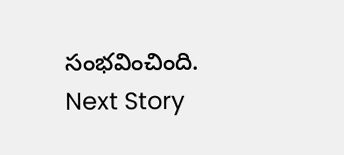సంభవించింది.
Next Story